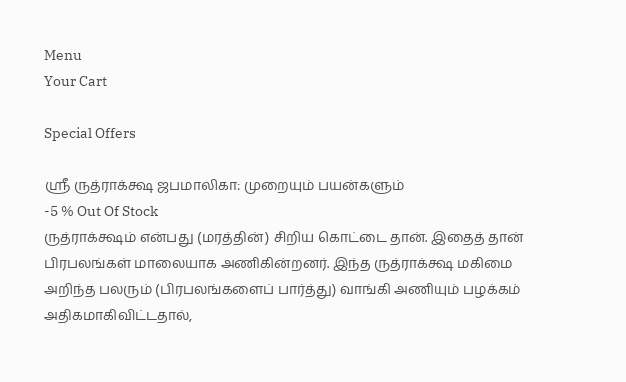Menu
Your Cart

Special Offers

ஸ்ரீ ருத்ராக்க்ஷ ஜபமாலிகா: முறையும் பயன்களும்
-5 % Out Of Stock
ருத்ராக்க்ஷம் என்பது (மரத்தின்) சிறிய கொட்டை தான். இதைத் தான் பிரபலங்கள் மாலையாக அணிகின்றனர். இந்த ருத்ராக்க்ஷ மகிமை அறிந்த பலரும் (பிரபலங்களைப் பார்த்து) வாங்கி அணியும் பழக்கம் அதிகமாகிவிட்டதால்,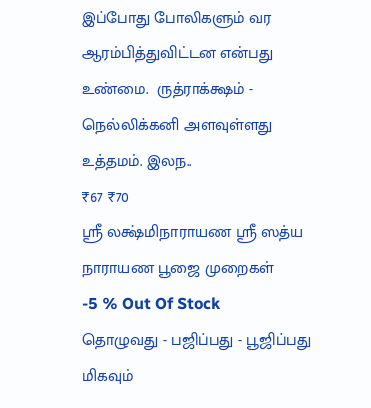இப்போது போலிகளும் வர ஆரம்பித்துவிட்டன என்பது உண்மை.  ருத்ராக்க்ஷம் - நெல்லிக்கனி அளவுள்ளது உத்தமம். இலந..
₹67 ₹70
ஸ்ரீ லக்ஷ்மிநாராயண ஸ்ரீ ஸத்ய நாராயண பூஜை முறைகள்
-5 % Out Of Stock
தொழுவது - பஜிப்பது - பூஜிப்பது மிகவும்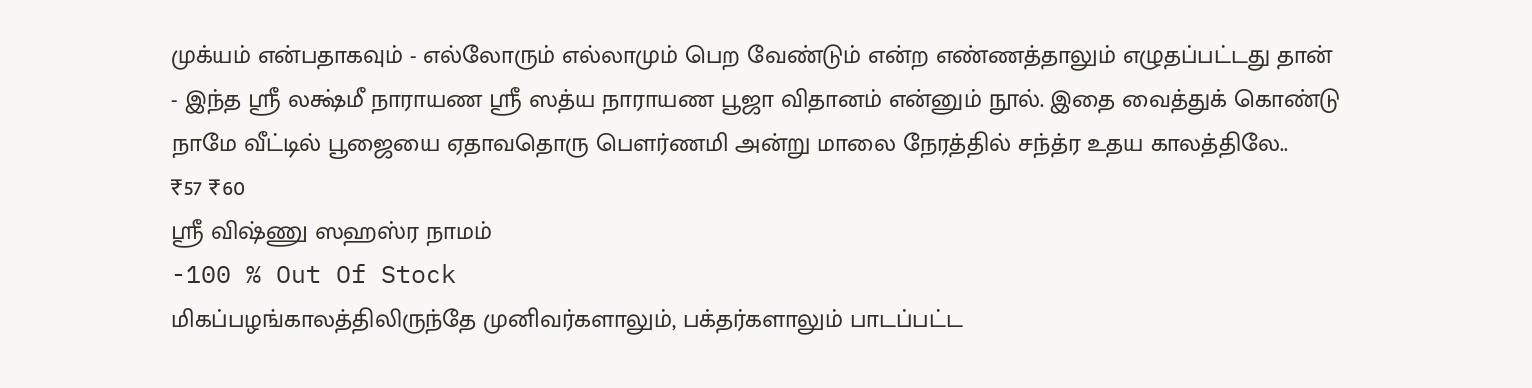முக்யம் என்பதாகவும் - எல்லோரும் எல்லாமும் பெற வேண்டும் என்ற எண்ணத்தாலும் எழுதப்பட்டது தான் - இந்த ஸ்ரீ லக்ஷ்மீ நாராயண ஸ்ரீ ஸத்ய நாராயண பூஜா விதானம் என்னும் நூல். இதை வைத்துக் கொண்டு நாமே வீட்டில் பூஜையை ஏதாவதொரு பௌர்ணமி அன்று மாலை நேரத்தில் சந்த்ர உதய காலத்திலே..
₹57 ₹60
ஸ்ரீ விஷ்ணு ஸஹஸ்ர நாமம்
-100 % Out Of Stock
மிகப்பழங்காலத்திலிருந்தே முனிவர்களாலும், பக்தர்களாலும் பாடப்பட்ட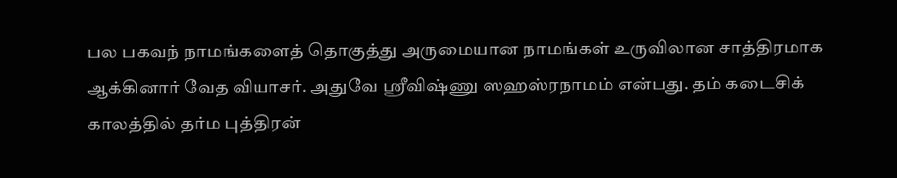பல பகவந் நாமங்களைத் தொகுத்து அருமையான நாமங்கள் உருவிலான சாத்திரமாக ஆக்கினார் வேத வியாசர். அதுவே ஸ்ரீவிஷ்ணு ஸஹஸ்ரநாமம் என்பது. தம் கடைசிக் காலத்தில் தர்ம புத்திரன்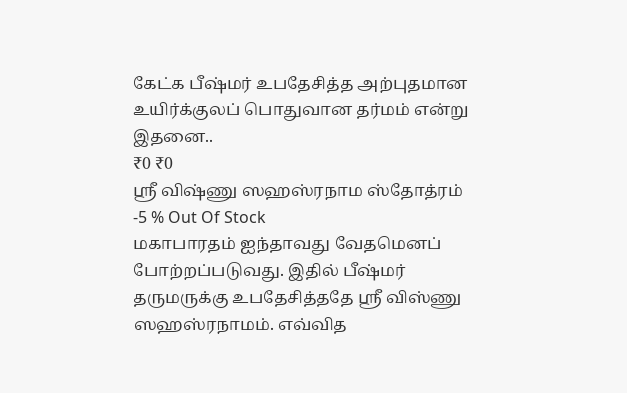கேட்க பீஷ்மர் உபதேசித்த அற்புதமான உயிர்க்குலப் பொதுவான தர்மம் என்று இதனை..
₹0 ₹0
ஸ்ரீ விஷ்ணு ஸஹஸ்ரநாம ஸ்தோத்ரம்
-5 % Out Of Stock
மகாபாரதம் ஐந்தாவது வேதமெனப் போற்றப்படுவது. இதில் பீஷ்மர் தருமருக்கு உபதேசித்ததே ஸ்ரீ விஸ்ணு ஸஹஸ்ரநாமம். எவ்வித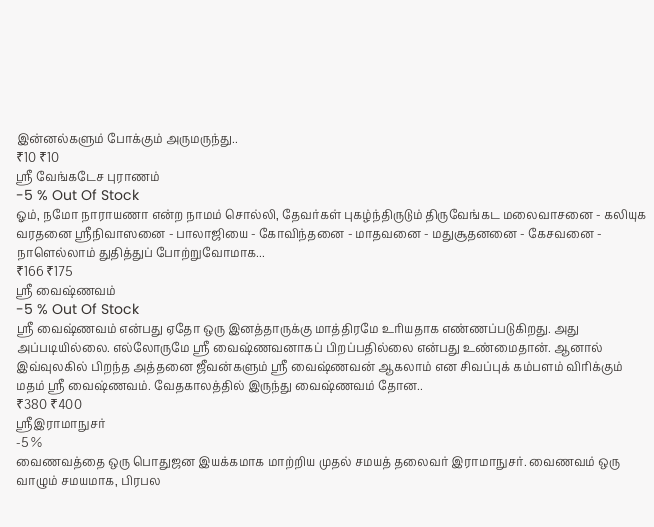இன்னல்களும் போக்கும் அருமருந்து..
₹10 ₹10
ஸ்ரீ வேங்கடேச புராணம்
-5 % Out Of Stock
ஓம், நமோ நாராயணா என்ற நாமம் சொல்லி, தேவர்கள் புகழ்ந்திருடும் திருவேங்கட மலைவாசனை - கலியுக வரதனை ஸ்ரீநிவாஸனை - பாலாஜியை - கோவிந்தனை - மாதவனை - மதுசூதனனை - கேசவனை - நாளெல்லாம் துதித்துப் போற்றுவோமாக...
₹166 ₹175
ஸ்ரீ வைஷ்ணவம்
-5 % Out Of Stock
ஸ்ரீ வைஷ்ணவம் என்பது ஏதோ ஒரு இனத்தாருக்கு மாத்திரமே உரியதாக எண்ணப்படுகிறது. அது அப்படியில்லை. எல்லோருமே ஸ்ரீ வைஷ்ணவனாகப் பிறப்பதில்லை என்பது உண்மைதான். ஆனால் இவ்வுலகில் பிறந்த அத்தனை ஜீவன்களும் ஸ்ரீ வைஷ்ணவன் ஆகலாம் என சிவப்புக் கம்பளம் விரிக்கும் மதம் ஸ்ரீ வைஷ்ணவம். வேதகாலத்தில் இருந்து வைஷ்ணவம் தோன..
₹380 ₹400
ஸ்ரீஇராமாநுசர்
-5 %
வைணவத்தை ஒரு பொதுஜன இயக்கமாக மாற்றிய முதல் சமயத் தலைவர் இராமாநுசர். வைணவம் ஒரு வாழும் சமயமாக, பிரபல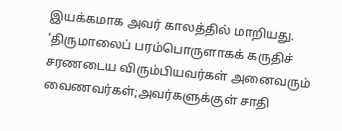இயக்கமாக அவர் காலத்தில் மாறியது. ‘திருமாலைப் பரம்பொருளாகக் கருதிச் சரணடைய விரும்பியவர்கள் அனைவரும் வைணவர்கள்;அவர்களுக்குள் சாதி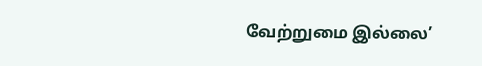வேற்றுமை இல்லை’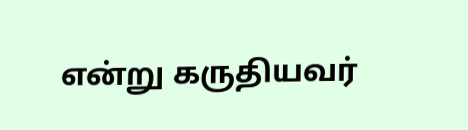என்று கருதியவர்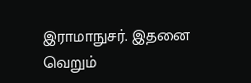இராமாநுசர். இதனை வெறும்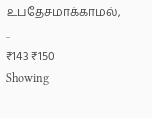உபதேசமாக்காமல், ..
₹143 ₹150
Showing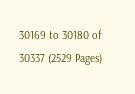30169 to 30180 of 30337 (2529 Pages)